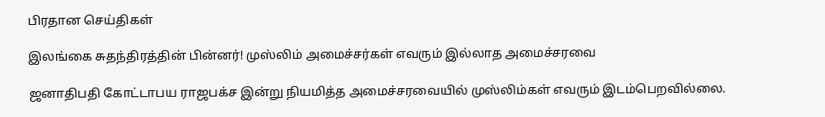பிரதான செய்திகள்

இலங்கை சுதந்திரத்தின் பின்னர்! முஸ்லிம் அமைச்சர்கள் எவரும் இல்லாத அமைச்சரவை

ஜனாதிபதி கோட்டாபய ராஜபக்ச இன்று நியமித்த அமைச்சரவையில் முஸ்லிம்கள் எவரும் இடம்பெறவில்லை.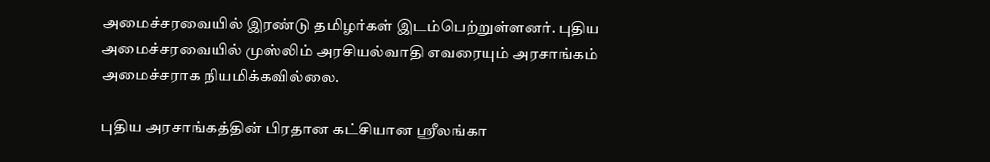அமைச்சரவையில் இரண்டு தமிழர்கள் இடம்பெற்றுள்ளனர். புதிய அமைச்சரவையில் முஸ்லிம் அரசியல்வாதி எவரையும் அரசாங்கம் அமைச்சராக நியமிக்கவில்லை.

புதிய அரசாங்கத்தின் பிரதான கட்சியான ஸ்ரீலங்கா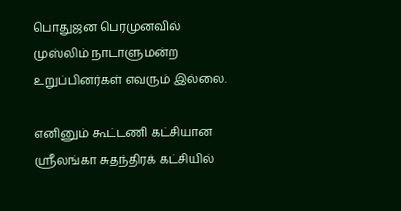பொதுஜன பெரமுனவில் முஸ்லிம் நாடாளுமன்ற உறுப்பினர்கள் எவரும் இல்லை.

எனினும் கூட்டணி கட்சியான ஸ்ரீலங்கா சுதந்திரக் கட்சியில்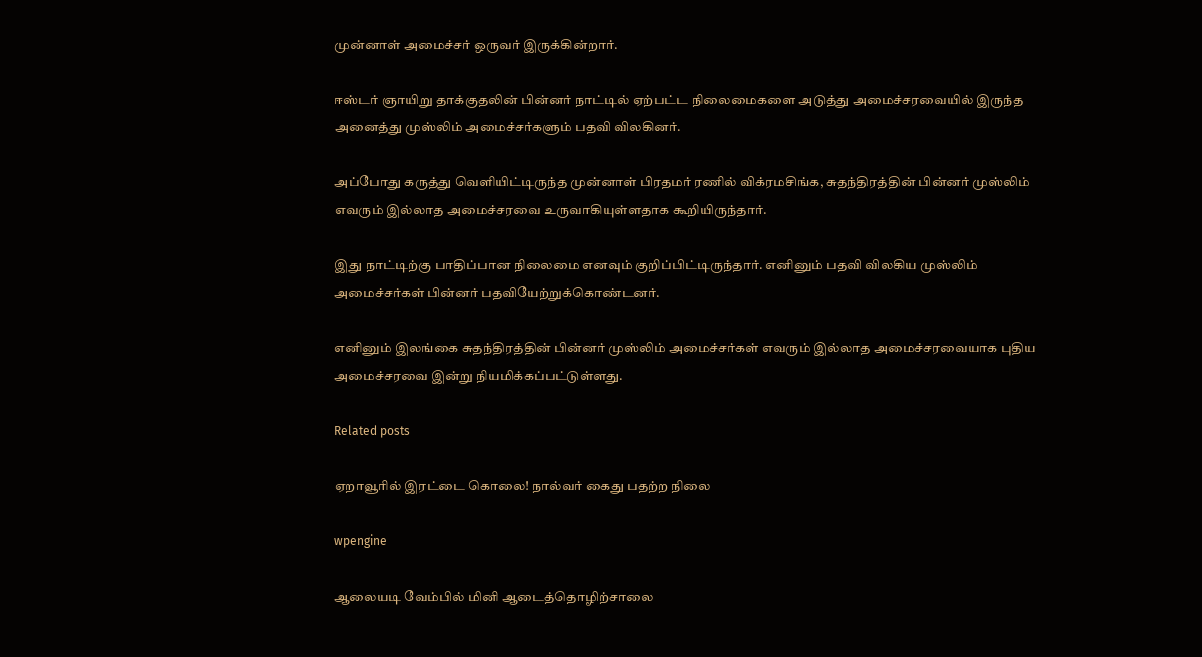முன்னாள் அமைச்சர் ஒருவர் இருக்கின்றார்.

ஈஸ்டர் ஞாயிறு தாக்குதலின் பின்னர் நாட்டில் ஏற்பட்ட நிலைமைகளை அடுத்து அமைச்சரவையில் இருந்த அனைத்து முஸ்லிம் அமைச்சர்களும் பதவி விலகினர்.

அப்போது கருத்து வெளியிட்டிருந்த முன்னாள் பிரதமர் ரணில் விக்ரமசிங்க, சுதந்திரத்தின் பின்னர் முஸ்லிம் எவரும் இல்லாத அமைச்சரவை உருவாகியுள்ளதாக கூறியிருந்தார்.

இது நாட்டிற்கு பாதிப்பான நிலைமை எனவும் குறிப்பிட்டிருந்தார். எனினும் பதவி விலகிய முஸ்லிம் அமைச்சர்கள் பின்னர் பதவியேற்றுக்கொண்டனர்.

எனினும் இலங்கை சுதந்திரத்தின் பின்னர் முஸ்லிம் அமைச்சர்கள் எவரும் இல்லாத அமைச்சரவையாக புதிய அமைச்சரவை இன்று நியமிக்கப்பட்டுள்ளது.

Related posts

ஏறாவூரில் இரட்டை கொலை! நால்வர் கைது பதற்ற நிலை

wpengine

ஆலையடி வேம்பில் மினி ஆடைத்தொழிற்சாலை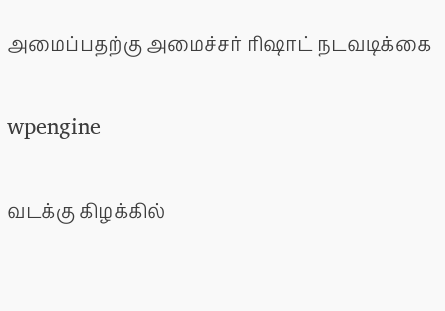அமைப்பதற்கு அமைச்சர் ரிஷாட் நடவடிக்கை

wpengine

வடக்கு கிழக்கில்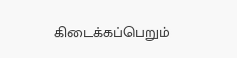கிடைக்கப்பெறும்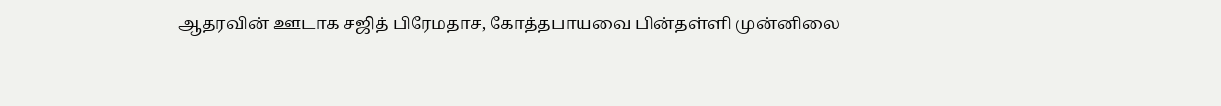ஆதரவின் ஊடாக சஜித் பிரேமதாச, கோத்தபாயவை பின்தள்ளி முன்னிலை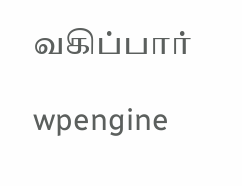வகிப்பார்

wpengine